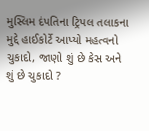મુસ્લિમ દંપતિના ટ્રિપલ તલાકના મુદ્દે હાઈકોર્ટે આપ્યો મહત્વનો ચુકાદો, જાણો શું છે કેસ અને શું છે ચુકાદો ?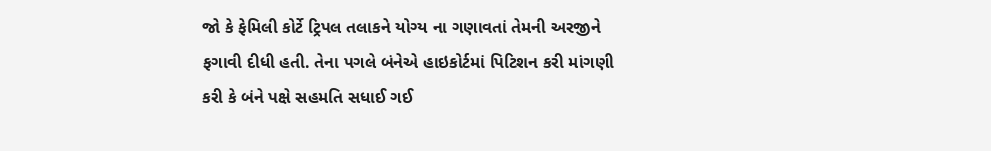જો કે ફેમિલી કોર્ટે ટ્રિપલ તલાકને યોગ્ય ના ગણાવતાં તેમની અરજીને ફગાવી દીધી હતી. તેના પગલે બંનેએ હાઇકોર્ટમાં પિટિશન કરી માંગણી કરી કે બંને પક્ષે સહમતિ સધાઈ ગઈ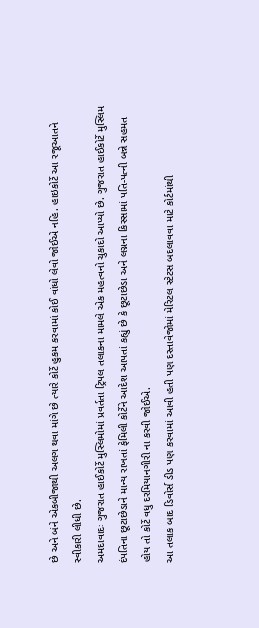છે અને બંને એકબીજાથી અલગ થવા માંગે છે ત્યારે કોર્ટે હુકમ કરવામાં કોઈ વાંધો લેવો જોઈએ નહિ. હાઇકોર્ટે આ રજૂઆતને સ્વીકારી લીધી છે.
અમદાવાદઃ ગુજરાત હાઈકોર્ટે મુસ્લિમોમાં પ્રવર્તતા ટ્રિપલ તલાકના મામલે એક મહત્વનો ચુકાદો આપ્યો છે. ગુજરાત હાઈકોર્ટે મુસ્લિમ દંપતિના છૂટાછેડાને માન્ય રાખતાં ફેમિલી કોર્ટેને આદેશ આપતાં કહ્યું છે કે છૂટાછેડા અને લગ્નના કિસ્સામાં પતિ-પત્ની બન્ને સહમત હોય તો કોર્ટે વધુ દરમિયાનગીરી ના કરવી જોઈએ.
આ તલાક બાદ ડિવોર્સ ડીડ પણ કરવામાં આવી હતી પણ દસ્તાવેજોમાં મેરિટલ સ્ટેટસ બદલાવવા માટે કોર્ટમાંથી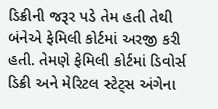ડિક્રીની જરૂર પડે તેમ હતી તેથી બંનેએ ફેમિલી કોર્ટમાં અરજી કરી હતી. તેમણે ફેમિલી કોર્ટમાં ડિવોર્સ ડિક્રી અને મેરિટલ સ્ટેટ્સ અંગેના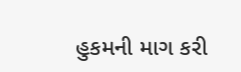હુકમની માગ કરી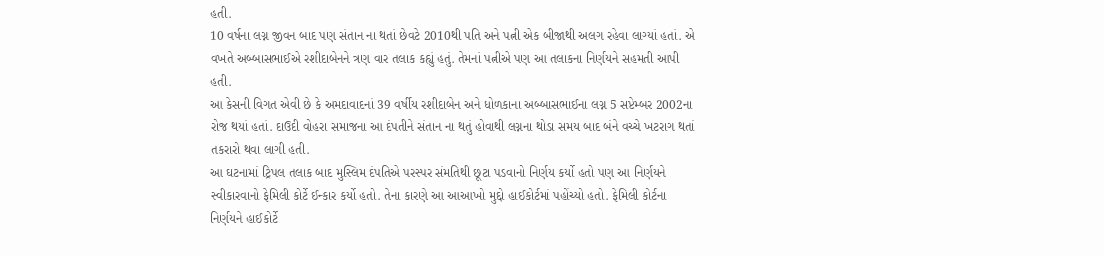હતી.
10 વર્ષના લગ્ન જીવન બાદ પણ સંતાન ના થતાં છેવટે 2010થી પતિ અને પત્ની એક બીજાથી અલગ રહેવા લાગ્યાં હતાં. એ વખતે અબ્બાસભાઈએ રશીદાબેનને ત્રણ વાર તલાક કહ્યું હતું. તેમનાં પત્નીએ પણ આ તલાકના નિર્ણયને સહમતી આપી હતી.
આ કેસની વિગત એવી છે કે અમદાવાદનાં 39 વર્ષીય રશીદાબેન અને ધોળકાના અબ્બાસભાઈના લગ્ન 5 સપ્ટેમ્બર 2002ના રોજ થયાં હતાં. દાઉદી વોહરા સમાજના આ દંપતીને સંતાન ના થતું હોવાથી લગ્નના થોડા સમય બાદ બંને વચ્ચે ખટરાગ થતાં તકરારો થવા લાગી હતી.
આ ઘટનામાં ટ્રિપલ તલાક બાદ મુસ્લિમ દંપતિએ પરસ્પર સંમતિથી છૂટા પડવાનો નિર્ણય કર્યો હતો પણ આ નિર્ણયને સ્વીકારવાનો ફેમિલી કોર્ટે ઈન્કાર કર્યો હતો. તેના કારણે આ આઆખો મુદ્દો હાઈકોર્ટમાં પહોંચ્યો હતો. ફેમિલી કોર્ટના નિર્ણયને હાઈકોર્ટે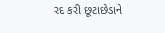રદ કરી છૂટાછેડાને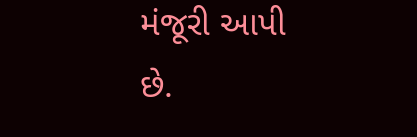મંજૂરી આપી છે.